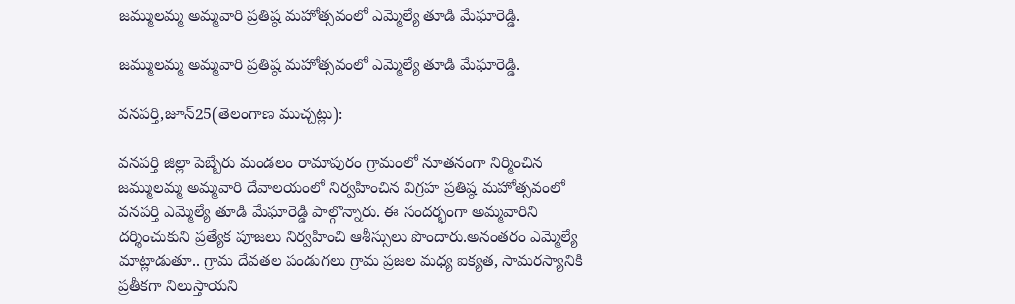జమ్ములమ్మ అమ్మవారి ప్రతిష్ఠ మహోత్సవంలో ఎమ్మెల్యే తూడి మేఘారెడ్డి.

జమ్ములమ్మ అమ్మవారి ప్రతిష్ఠ మహోత్సవంలో ఎమ్మెల్యే తూడి మేఘారెడ్డి.

వనపర్తి,జూన్25(తెలంగాణ ముచ్చట్లు):

వనపర్తి జిల్లా పెబ్బేరు మండలం రామాపురం గ్రామంలో నూతనంగా నిర్మించిన జమ్ములమ్మ అమ్మవారి దేవాలయంలో నిర్వహించిన విగ్రహ ప్రతిష్ఠ మహోత్సవంలో వనపర్తి ఎమ్మెల్యే తూడి మేఘారెడ్డి పాల్గొన్నారు. ఈ సందర్భంగా అమ్మవారిని దర్శించుకుని ప్రత్యేక పూజలు నిర్వహించి ఆశీస్సులు పొందారు.అనంతరం ఎమ్మెల్యే మాట్లాడుతూ.. గ్రామ దేవతల పండుగలు గ్రామ ప్రజల మధ్య ఐక్యత, సామరస్యానికి ప్రతీకగా నిలుస్తాయని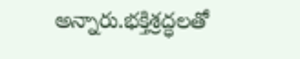అన్నారు.భక్తిశ్రద్ధలతో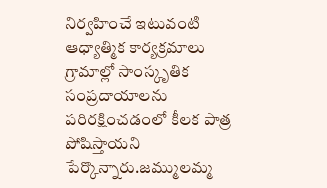నిర్వహించే ఇటువంటి ఆధ్యాత్మిక కార్యక్రమాలు గ్రామాల్లో సాంస్కృతిక సంప్రదాయాలను పరిరక్షించడంలో కీలక పాత్ర పోషిస్తాయని పేర్కొన్నారు.జమ్ములమ్మ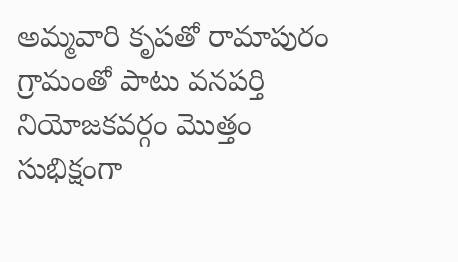అమ్మవారి కృపతో రామాపురం గ్రామంతో పాటు వనపర్తి నియోజకవర్గం మొత్తం సుభిక్షంగా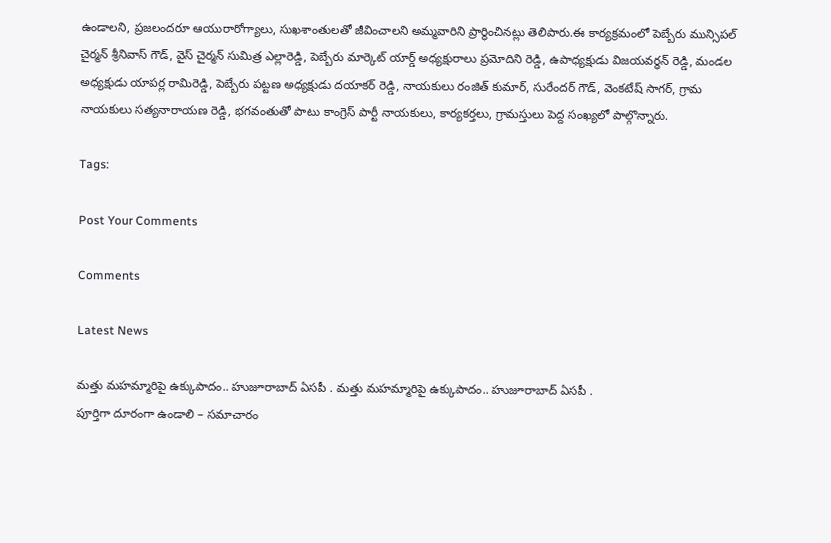ఉండాలని, ప్రజలందరూ ఆయురారోగ్యాలు, సుఖశాంతులతో జీవించాలని అమ్మవారిని ప్రార్థించినట్లు తెలిపారు.ఈ కార్యక్రమంలో పెబ్బేరు మున్సిపల్ చైర్మన్ శ్రీనివాస్ గౌడ్, వైస్ చైర్మన్ సుమిత్ర ఎల్లారెడ్డి, పెబ్బేరు మార్కెట్ యార్డ్ అధ్యక్షురాలు ప్రమోదిని రెడ్డి, ఉపాధ్యక్షుడు విజయవర్ధన్ రెడ్డి, మండల అధ్యక్షుడు యాపర్ల రామిరెడ్డి, పెబ్బేరు పట్టణ అధ్యక్షుడు దయాకర్ రెడ్డి, నాయకులు రంజిత్ కుమార్, సురేందర్ గౌడ్, వెంకటేష్ సాగర్, గ్రామ నాయకులు సత్యనారాయణ రెడ్డి, భగవంతుతో పాటు కాంగ్రెస్ పార్టీ నాయకులు, కార్యకర్తలు, గ్రామస్తులు పెద్ద సంఖ్యలో పాల్గొన్నారు.

Tags:

Post Your Comments

Comments

Latest News

మత్తు మహమ్మారిపై ఉక్కుపాదం.. హుజూరాబాద్ ఏసపీ . మత్తు మహమ్మారిపై ఉక్కుపాదం.. హుజూరాబాద్ ఏసపీ .
పూర్తిగా దూరంగా ఉండాలి – సమాచారం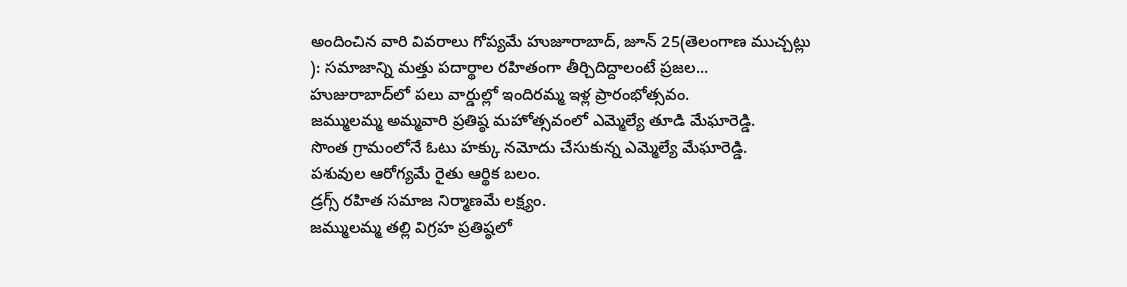అందించిన వారి వివరాలు గోప్యమే హుజూరాబాద్, జూన్ 25(తెలంగాణ ముచ్చట్లు ): సమాజాన్ని మత్తు పదార్థాల రహితంగా తీర్చిదిద్దాలంటే ప్రజల...
హుజురాబాద్‌లో పలు వార్డుల్లో ఇందిరమ్మ ఇళ్ల ప్రారంభోత్సవం.
జమ్ములమ్మ అమ్మవారి ప్రతిష్ఠ మహోత్సవంలో ఎమ్మెల్యే తూడి మేఘారెడ్డి.
సొంత గ్రామంలోనే ఓటు హక్కు నమోదు చేసుకున్న ఎమ్మెల్యే మేఘారెడ్డి.
పశువుల ఆరోగ్యమే రైతు ఆర్థిక బలం.
డ్రగ్స్ రహిత సమాజ నిర్మాణమే లక్ష్యం.
జమ్ములమ్మ తల్లి విగ్రహ ప్రతిష్ఠలో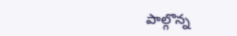పాల్గొన్న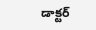డాక్టర్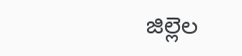జిల్లెల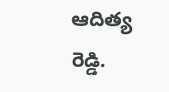ఆదిత్య రెడ్డి.